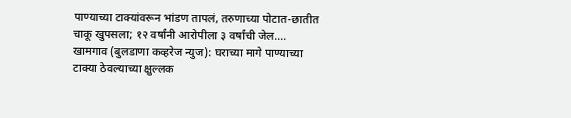पाण्याच्या टाक्यांवरून भांडण तापलं, तरुणाच्या पोटात-छातीत चाकू खुपसला; १२ वर्षांनी आरोपीला ३ वर्षांची जेल….
खामगाव (बुलडाणा कव्हरेज न्युज): घराच्या मागे पाण्याच्या टाक्या ठेवल्याच्या क्षुल्लक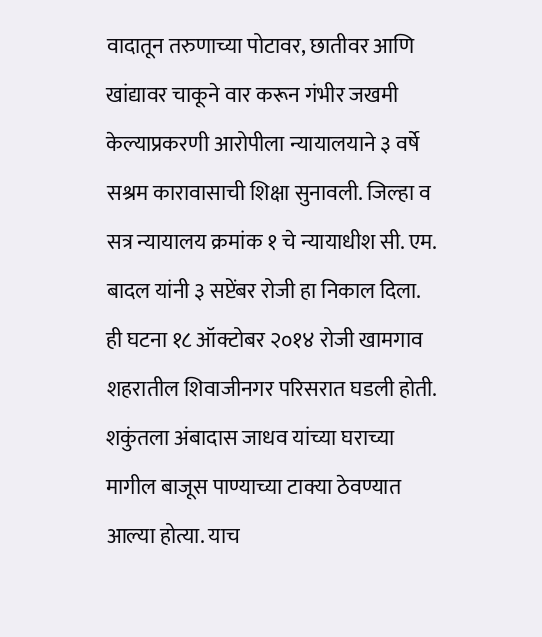वादातून तरुणाच्या पोटावर, छातीवर आणि खांद्यावर चाकूने वार करून गंभीर जखमी केल्याप्रकरणी आरोपीला न्यायालयाने ३ वर्षे सश्रम कारावासाची शिक्षा सुनावली. जिल्हा व सत्र न्यायालय क्रमांक १ चे न्यायाधीश सी. एम. बादल यांनी ३ सप्टेंबर रोजी हा निकाल दिला.
ही घटना १८ ऑक्टोबर २०१४ रोजी खामगाव शहरातील शिवाजीनगर परिसरात घडली होती. शकुंतला अंबादास जाधव यांच्या घराच्या मागील बाजूस पाण्याच्या टाक्या ठेवण्यात आल्या होत्या. याच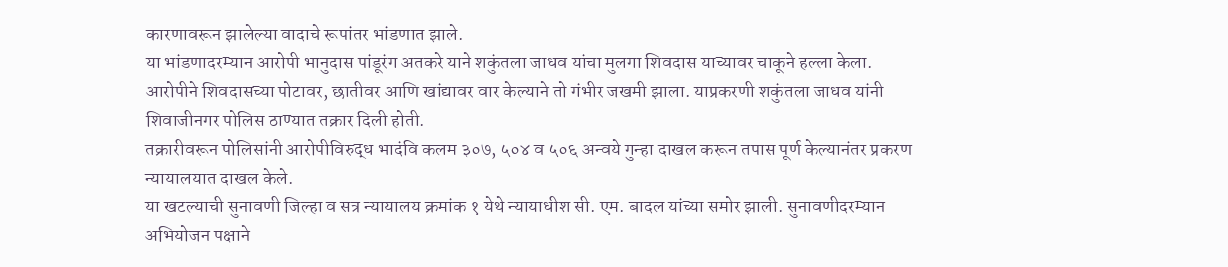कारणावरून झालेल्या वादाचे रूपांतर भांडणात झाले.
या भांडणादरम्यान आरोपी भानुदास पांडूरंग अतकरे याने शकुंतला जाधव यांचा मुलगा शिवदास याच्यावर चाकूने हल्ला केला. आरोपीने शिवदासच्या पोटावर, छातीवर आणि खांद्यावर वार केल्याने तो गंभीर जखमी झाला. याप्रकरणी शकुंतला जाधव यांनी शिवाजीनगर पोलिस ठाण्यात तक्रार दिली होती.
तक्रारीवरून पोलिसांनी आरोपीविरुद्ध भादंवि कलम ३०७, ५०४ व ५०६ अन्वये गुन्हा दाखल करून तपास पूर्ण केल्यानंतर प्रकरण न्यायालयात दाखल केले.
या खटल्याची सुनावणी जिल्हा व सत्र न्यायालय क्रमांक १ येथे न्यायाधीश सी. एम. बादल यांच्या समोर झाली. सुनावणीदरम्यान अभियोजन पक्षाने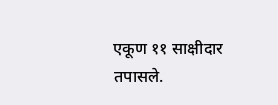एकूण ११ साक्षीदार तपासले.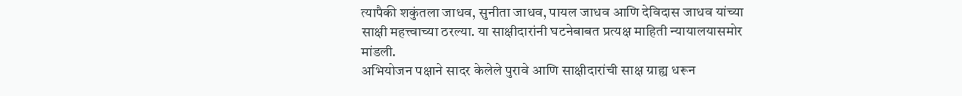त्यापैकी शकुंतला जाधव, सुनीता जाधव, पायल जाधव आणि देविदास जाधव यांच्या साक्षी महत्त्वाच्या ठरल्या. या साक्षीदारांनी घटनेबाबत प्रत्यक्ष माहिती न्यायालयासमोर मांडली.
अभियोजन पक्षाने सादर केलेले पुरावे आणि साक्षीदारांची साक्ष ग्राह्य धरून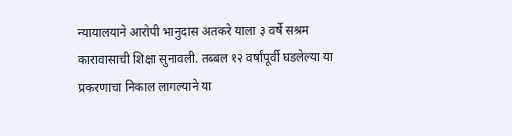न्यायालयाने आरोपी भानुदास अतकरे याला ३ वर्षे सश्रम कारावासाची शिक्षा सुनावली. तब्बल १२ वर्षांपूर्वी घडलेल्या या प्रकरणाचा निकाल लागल्याने या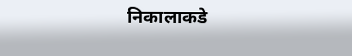निकालाकडे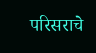परिसराचे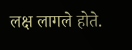लक्ष लागले होते.